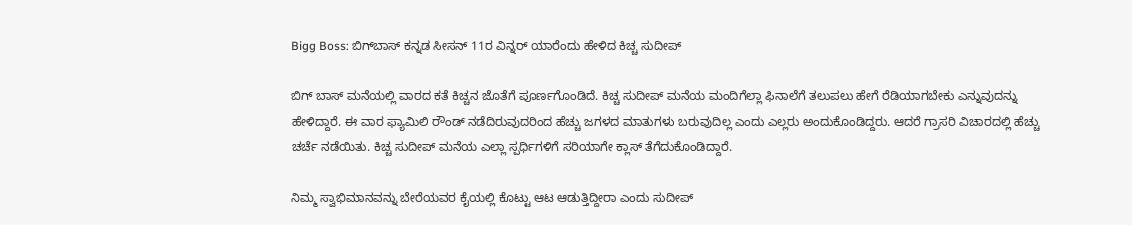Bigg Boss: ಬಿಗ್‌ಬಾಸ್‌ ಕನ್ನಡ ಸೀಸನ್ 11ರ ವಿನ್ನರ್ ಯಾರೆಂದು ಹೇಳಿದ ಕಿಚ್ಚ ಸುದೀಪ್

ಬಿಗ್‌ ಬಾಸ್‌ ಮನೆಯಲ್ಲಿ ವಾರದ ಕತೆ ಕಿಚ್ಚನ ಜೊತೆಗೆ ಪೂರ್ಣಗೊಂಡಿದೆ. ಕಿಚ್ಚ ಸುದೀಪ್ ಮನೆಯ ಮಂದಿಗೆಲ್ಲಾ ಫಿನಾಲೆಗೆ ತಲುಪಲು ಹೇಗೆ ರೆಡಿಯಾಗಬೇಕು ಎನ್ನುವುದನ್ನು ಹೇಳಿದ್ದಾರೆ. ಈ ವಾರ ಫ್ಯಾಮಿಲಿ ರೌಂಡ್ ನಡೆದಿರುವುದರಿಂದ ಹೆಚ್ಚು ಜಗಳದ ಮಾತುಗಳು ಬರುವುದಿಲ್ಲ ಎಂದು ಎಲ್ಲರು ಅಂದುಕೊಂಡಿದ್ದರು. ಆದರೆ ಗ್ರಾಸರಿ ವಿಚಾರದಲ್ಲಿ ಹೆಚ್ಚು ಚರ್ಚೆ ನಡೆಯಿತು. ಕಿಚ್ಚ ಸುದೀಪ್ ಮನೆಯ ಎಲ್ಲಾ ಸ್ಪರ್ಧಿಗಳಿಗೆ ಸರಿಯಾಗೇ ಕ್ಲಾಸ್ ತೆಗೆದುಕೊಂಡಿದ್ದಾರೆ.

ನಿಮ್ಮ ಸ್ವಾಭಿಮಾನವನ್ನು ಬೇರೆಯವರ ಕೈಯಲ್ಲಿ ಕೊಟ್ಟು ಆಟ ಆಡುತ್ತಿದ್ದೀರಾ ಎಂದು ಸುದೀಪ್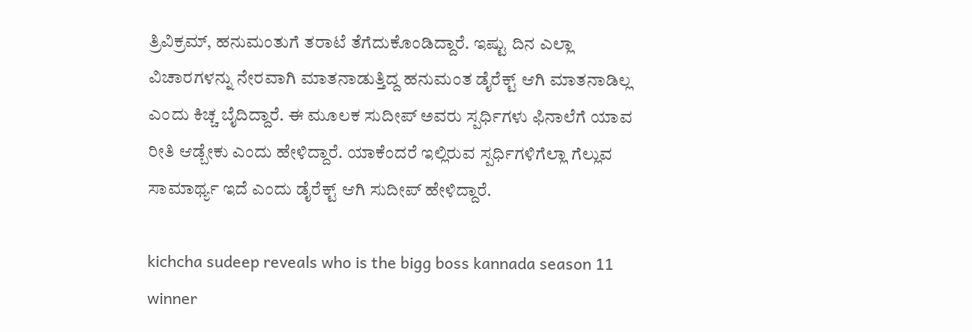ತ್ರಿವಿಕ್ರಮ್, ಹನುಮಂತುಗೆ ತರಾಟೆ ತೆಗೆದುಕೊಂಡಿದ್ದಾರೆ. ಇಷ್ಟು ದಿನ ಎಲ್ಲಾ ವಿಚಾರಗಳನ್ನು ನೇರವಾಗಿ ಮಾತನಾಡುತ್ತಿದ್ದ ಹನುಮಂತ ಡೈರೆಕ್ಟ್ ಆಗಿ ಮಾತನಾಡಿಲ್ಲ ಎಂದು ಕಿಚ್ಚ ಬೈದಿದ್ದಾರೆ. ಈ ಮೂಲಕ ಸುದೀಪ್ ಅವರು ಸ್ಪರ್ಧಿಗಳು ಫಿನಾಲೆಗೆ ಯಾವ ರೀತಿ ಆಡ್ಬೇಕು ಎಂದು ಹೇಳಿದ್ದಾರೆ. ಯಾಕೆಂದರೆ ಇಲ್ಲಿರುವ ಸ್ಪರ್ಧಿಗಳಿಗೆಲ್ಲಾ ಗೆಲ್ಲುವ ಸಾಮಾರ್ಥ್ಯ ಇದೆ ಎಂದು ಡೈರೆಕ್ಟ್ ಆಗಿ ಸುದೀಪ್ ಹೇಳಿದ್ದಾರೆ.

kichcha sudeep reveals who is the bigg boss kannada season 11 winner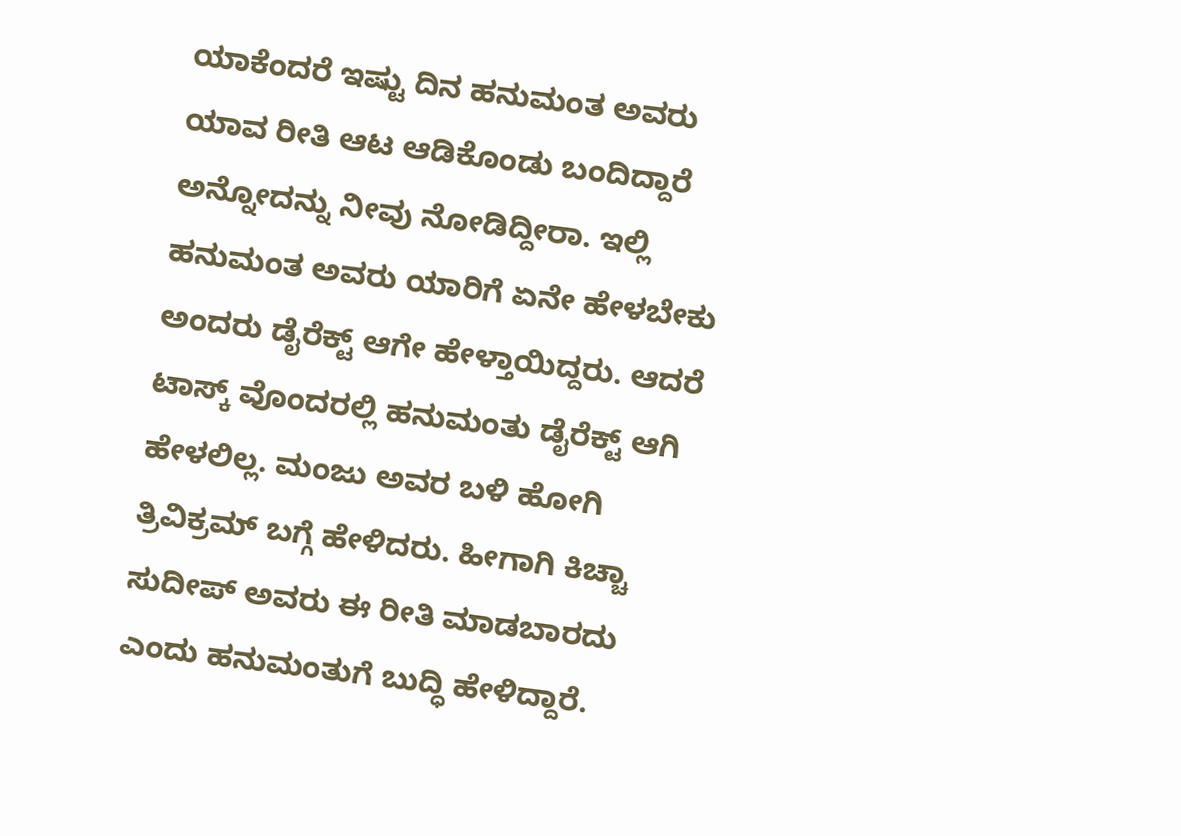ಯಾಕೆಂದರೆ ಇಷ್ಟು ದಿನ ಹನುಮಂತ ಅವರು ಯಾವ ರೀತಿ ಆಟ ಆಡಿಕೊಂಡು ಬಂದಿದ್ದಾರೆ ಅನ್ನೋದನ್ನು ನೀವು ನೋಡಿದ್ದೀರಾ. ಇಲ್ಲಿ ಹನುಮಂತ ಅವರು ಯಾರಿಗೆ ಏನೇ ಹೇಳಬೇಕು ಅಂದರು ಡೈರೆಕ್ಟ್ ಆಗೇ ಹೇಳ್ತಾಯಿದ್ದರು. ಆದರೆ ಟಾಸ್ಕ್‌ ವೊಂದರಲ್ಲಿ ಹನುಮಂತು ಡೈರೆಕ್ಟ್ ಆಗಿ ಹೇಳಲಿಲ್ಲ. ಮಂಜು ಅವರ ಬಳಿ ಹೋಗಿ ತ್ರಿವಿಕ್ರಮ್ ಬಗ್ಗೆ ಹೇಳಿದರು. ಹೀಗಾಗಿ ಕಿಚ್ಚಾ ಸುದೀಪ್ ಅವರು ಈ ರೀತಿ ಮಾಡಬಾರದು ಎಂದು ಹನುಮಂತುಗೆ ಬುದ್ಧಿ ಹೇಳಿದ್ದಾರೆ.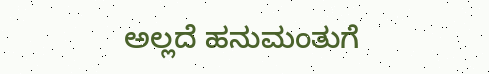ಅಲ್ಲದೆ ಹನುಮಂತುಗೆ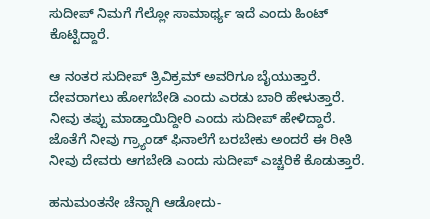ಸುದೀಪ್ ನಿಮಗೆ ಗೆಲ್ಲೋ ಸಾಮಾರ್ಥ್ಯ ಇದೆ ಎಂದು ಹಿಂಟ್ ಕೊಟ್ಟಿದ್ದಾರೆ.

ಆ ನಂತರ ಸುದೀಪ್ ತ್ರಿವಿಕ್ರಮ್ ಅವರಿಗೂ ಬೈಯುತ್ತಾರೆ. ದೇವರಾಗಲು ಹೋಗಬೇಡಿ ಎಂದು ಎರಡು ಬಾರಿ ಹೇಳುತ್ತಾರೆ. ನೀವು ತಪ್ಪು ಮಾಡ್ತಾಯಿದ್ದೀರಿ ಎಂದು ಸುದೀಪ್ ಹೇಳಿದ್ದಾರೆ. ಜೊತೆಗೆ ನೀವು ಗ್ರ್ಯಾಂಡ್ ಫಿನಾಲೆಗೆ ಬರಬೇಕು ಅಂದರೆ ಈ ರೀತಿ ನೀವು ದೇವರು ಆಗಬೇಡಿ ಎಂದು ಸುದೀಪ್ ಎಚ್ಚರಿಕೆ ಕೊಡುತ್ತಾರೆ.

ಹನುಮಂತನೇ ಚೆನ್ನಾಗಿ ಆಡೋದು-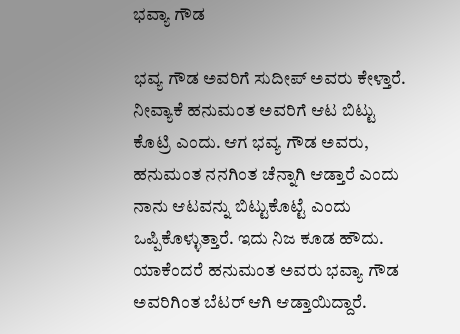ಭವ್ಯಾ ಗೌಡ

ಭವ್ಯ ಗೌಡ ಅವರಿಗೆ ಸುದೀಪ್ ಅವರು ಕೇಳ್ತಾರೆ. ನೀವ್ಯಾಕೆ ಹನುಮಂತ ಅವರಿಗೆ ಆಟ ಬಿಟ್ಟು ಕೊಟ್ರಿ ಎಂದು. ಆಗ ಭವ್ಯ ಗೌಡ ಅವರು, ಹನುಮಂತ ನನಗಿಂತ ಚೆನ್ನಾಗಿ ಆಡ್ತಾರೆ ಎಂದು ನಾನು ಆಟವನ್ನು ಬಿಟ್ಟುಕೊಟ್ಟೆ ಎಂದು ಒಪ್ಪಿಕೊಳ್ಳುತ್ತಾರೆ. ಇದು ನಿಜ ಕೂಡ ಹೌದು. ಯಾಕೆಂದರೆ ಹನುಮಂತ ಅವರು ಭವ್ಯಾ ಗೌಡ ಅವರಿಗಿಂತ ಬೆಟರ್ ಆಗಿ ಆಡ್ತಾಯಿದ್ದಾರೆ.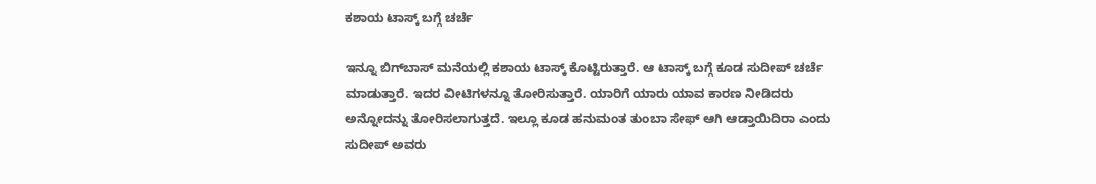ಕಶಾಯ ಟಾಸ್ಕ್ ಬಗ್ಗೆ ಚರ್ಚೆ

ಇನ್ನೂ ಬಿಗ್‌ಬಾಸ್‌ ಮನೆಯಲ್ಲಿ ಕಶಾಯ ಟಾಸ್ಕ್ ಕೊಟ್ಟಿರುತ್ತಾರೆ. ಆ ಟಾಸ್ಕ್‌ ಬಗ್ಗೆ ಕೂಡ ಸುದೀಪ್ ಚರ್ಚೆ ಮಾಡುತ್ತಾರೆ. ಇದರ ವೀಟಿಗಳನ್ನೂ ತೋರಿಸುತ್ತಾರೆ. ಯಾರಿಗೆ ಯಾರು ಯಾವ ಕಾರಣ ನೀಡಿದರು ಅನ್ನೋದನ್ನು ತೋರಿಸಲಾಗುತ್ತದೆ. ಇಲ್ಲೂ ಕೂಡ ಹನುಮಂತ ತುಂಬಾ ಸೇಫ್ ಆಗಿ ಆಡ್ತಾಯಿದಿರಾ ಎಂದು ಸುದೀಪ್ ಅವರು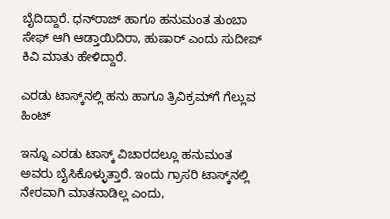ಬೈದಿದ್ದಾರೆ. ಧನ್‌ರಾಜ್ ಹಾಗೂ ಹನುಮಂತ ತುಂಬಾ ಸೇಫ್ ಆಗಿ ಆಡ್ತಾಯಿದಿರಾ, ಹುಷಾರ್ ಎಂದು ಸುದೀಪ್ ಕಿವಿ ಮಾತು ಹೇಳಿದ್ದಾರೆ.

ಎರಡು ಟಾಸ್ಕ್‌ನಲ್ಲಿ ಹನು ಹಾಗೂ ತ್ರಿವಿಕ್ರಮ್‌ಗೆ ಗೆಲ್ಲುವ ಹಿಂಟ್

ಇನ್ನೂ ಎರಡು ಟಾಸ್ಕ್‌ ವಿಚಾರದಲ್ಲೂ ಹನುಮಂತ ಅವರು ಬೈಸಿಕೊಳ್ಳುತ್ತಾರೆ. ಇಂದು ಗ್ರಾಸರಿ ಟಾಸ್ಕ್‌ನಲ್ಲಿ ನೇರವಾಗಿ ಮಾತನಾಡಿಲ್ಲ ಎಂದು,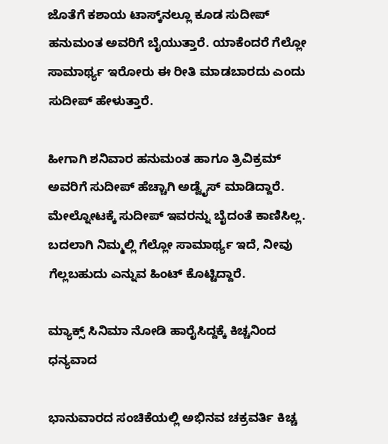ಜೊತೆಗೆ ಕಶಾಯ ಟಾಸ್ಕ್‌ನಲ್ಲೂ ಕೂಡ ಸುದೀಪ್ ಹನುಮಂತ ಅವರಿಗೆ ಬೈಯುತ್ತಾರೆ. ಯಾಕೆಂದರೆ ಗೆಲ್ಲೋ ಸಾಮಾರ್ಥ್ಯ ಇರೋರು ಈ ರೀತಿ ಮಾಡಬಾರದು ಎಂದು ಸುದೀಪ್ ಹೇಳುತ್ತಾರೆ.

ಹೀಗಾಗಿ ಶನಿವಾರ ಹನುಮಂತ ಹಾಗೂ ತ್ರಿವಿಕ್ರಮ್ ಅವರಿಗೆ ಸುದೀಪ್ ಹೆಚ್ಚಾಗಿ ಅಡ್ವೈಸ್ ಮಾಡಿದ್ದಾರೆ. ಮೇಲ್ನೋಟಕ್ಕೆ ಸುದೀಪ್ ಇವರನ್ನು ಬೈದಂತೆ ಕಾಣಿಸಿಲ್ಲ. ಬದಲಾಗಿ ನಿಮ್ಮಲ್ಲಿ ಗೆಲ್ಲೋ ಸಾಮಾರ್ಥ್ಯ ಇದೆ, ನೀವು ಗೆಲ್ಲಬಹುದು ಎನ್ನುವ ಹಿಂಟ್ ಕೊಟ್ಟಿದ್ದಾರೆ.

ಮ್ಯಾಕ್ಸ್ ಸಿನಿಮಾ ನೋಡಿ ಹಾರೈಸಿದ್ದಕ್ಕೆ ಕಿಚ್ಚನಿಂದ ಧನ್ಯವಾದ

ಭಾನುವಾರದ ಸಂಚಿಕೆಯಲ್ಲಿ ಅಭಿನವ ಚಕ್ರವರ್ತಿ ಕಿಚ್ಚ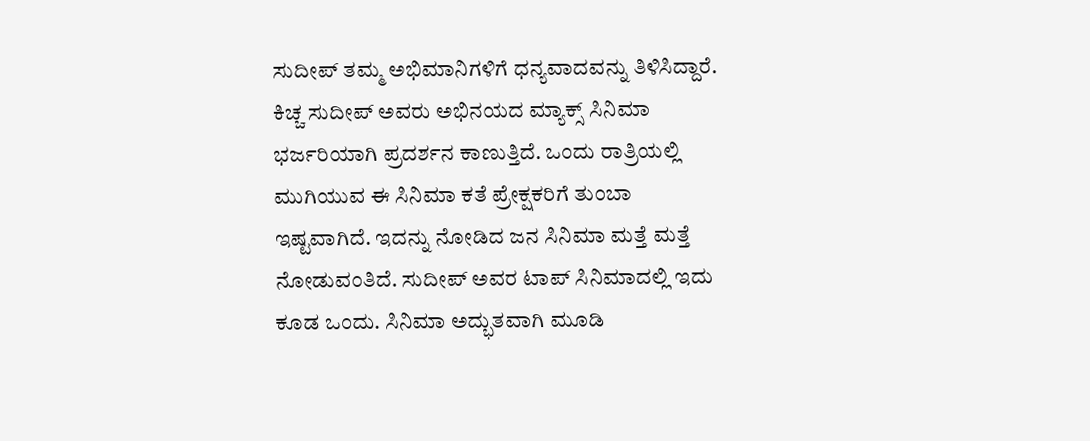ಸುದೀಪ್ ತಮ್ಮ ಅಭಿಮಾನಿಗಳಿಗೆ ಧನ್ಯವಾದವನ್ನು ತಿಳಿಸಿದ್ದಾರೆ. ಕಿಚ್ಚ ಸುದೀಪ್ ಅವರು ಅಭಿನಯದ ಮ್ಯಾಕ್ಸ್‌ ಸಿನಿಮಾ ಭರ್ಜರಿಯಾಗಿ ಪ್ರದರ್ಶನ ಕಾಣುತ್ತಿದೆ. ಒಂದು ರಾತ್ರಿಯಲ್ಲಿ ಮುಗಿಯುವ ಈ ಸಿನಿಮಾ ಕತೆ ಪ್ರೇಕ್ಷಕರಿಗೆ ತುಂಬಾ ಇಷ್ಟವಾಗಿದೆ. ಇದನ್ನು ನೋಡಿದ ಜನ ಸಿನಿಮಾ ಮತ್ತೆ ಮತ್ತೆ ನೋಡುವಂತಿದೆ. ಸುದೀಪ್‌ ಅವರ ಟಾಪ್‌ ಸಿನಿಮಾದಲ್ಲಿ ಇದು ಕೂಡ ಒಂದು. ಸಿನಿಮಾ ಅದ್ಭುತವಾಗಿ ಮೂಡಿ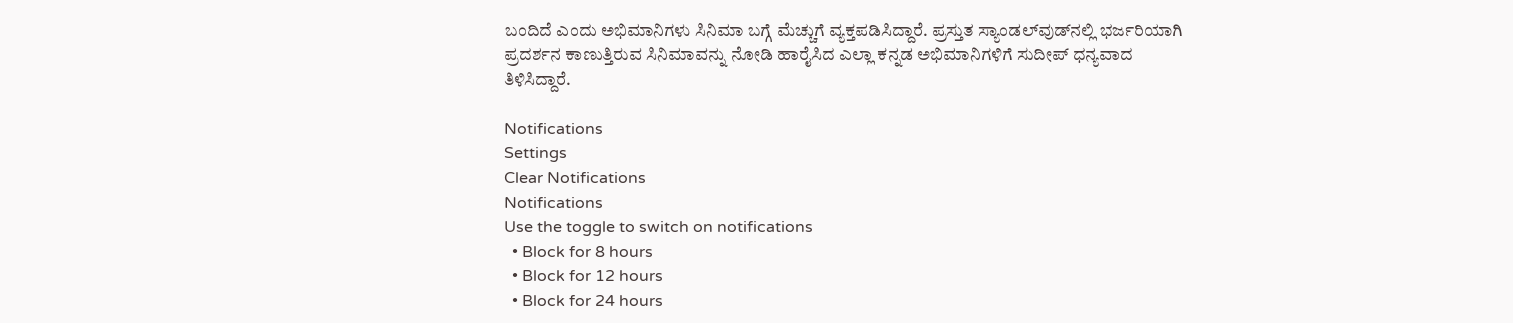ಬಂದಿದೆ ಎಂದು ಅಭಿಮಾನಿಗಳು ಸಿನಿಮಾ ಬಗ್ಗೆ ಮೆಚ್ಚುಗೆ ವ್ಯಕ್ತಪಡಿಸಿದ್ದಾರೆ. ಪ್ರಸ್ತುತ ಸ್ಯಾಂಡಲ್‌ವುಡ್‌ನಲ್ಲಿ ಭರ್ಜರಿಯಾಗಿ ಪ್ರದರ್ಶನ ಕಾಣುತ್ತಿರುವ ಸಿನಿಮಾವನ್ನು ನೋಡಿ ಹಾರೈಸಿದ ಎಲ್ಲಾ ಕನ್ನಡ ಅಭಿಮಾನಿಗಳಿಗೆ ಸುದೀಪ್ ಧನ್ಯವಾದ ತಿಳಿಸಿದ್ದಾರೆ.

Notifications
Settings
Clear Notifications
Notifications
Use the toggle to switch on notifications
  • Block for 8 hours
  • Block for 12 hours
  • Block for 24 hours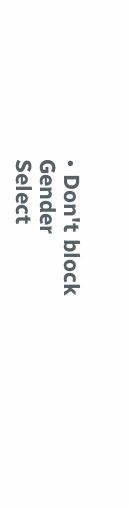• Don't block
Gender
Select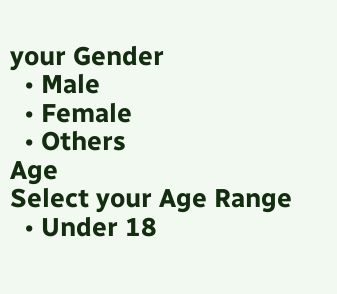your Gender
  • Male
  • Female
  • Others
Age
Select your Age Range
  • Under 18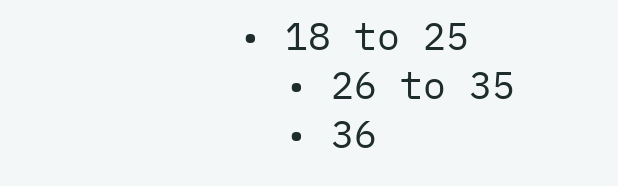• 18 to 25
  • 26 to 35
  • 36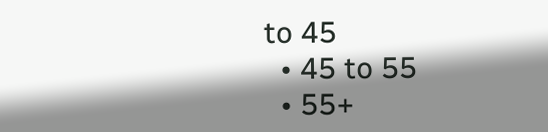to 45
  • 45 to 55
  • 55+